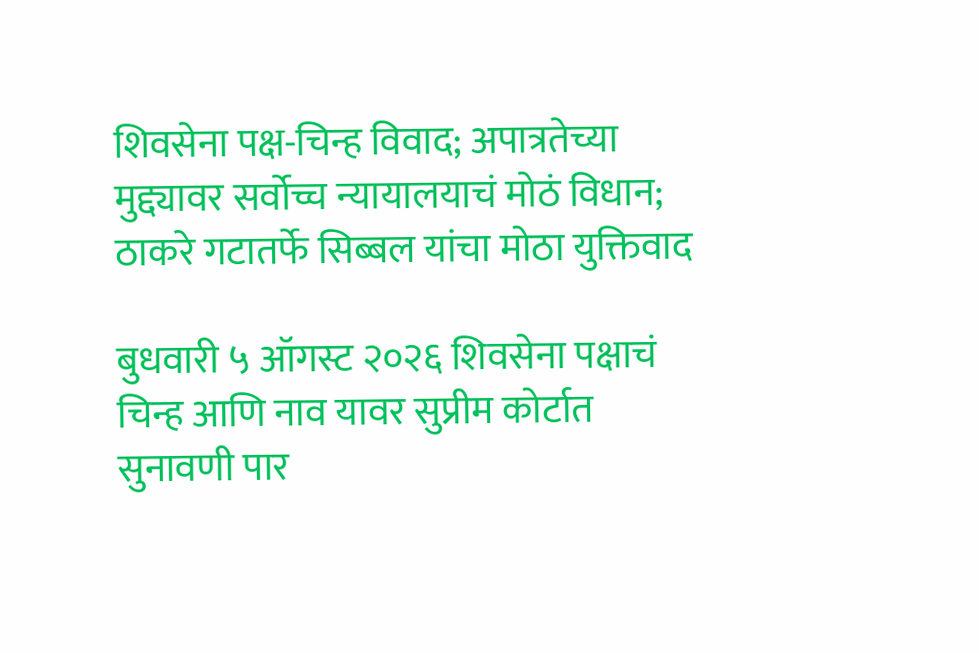शिवसेना पक्ष-चिन्ह विवाद; अपात्रतेच्या मुद्द्यावर सर्वोच्च न्यायालयाचं मोठं विधान; ठाकरे गटातर्फे सिब्बल यांचा मोठा युक्तिवाद

बुधवारी ५ ऑगस्ट २०२६ शिवसेना पक्षाचं चिन्ह आणि नाव यावर सुप्रीम कोर्टात सुनावणी पार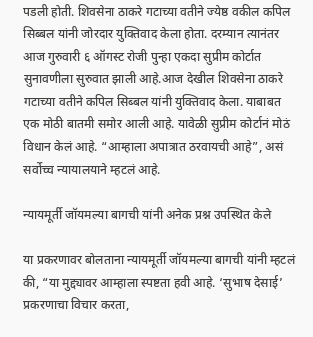पडली होती. शिवसेना ठाकरे गटाच्या वतीने ज्येष्ठ वकील कपिल सिब्बल यांनी जोरदार युक्तिवाद केला होता. दरम्यान त्यानंतर आज गुरुवारी ६ ऑगस्ट रोजी पुन्हा एकदा सुप्रीम कोर्टात सुनावणीला सुरुवात झाली आहे.आज देखील शिवसेना ठाकरे गटाच्या वतीने कपिल सिब्बल यांनी युक्तिवाद केला. याबाबत एक मोठी बातमी समोर आली आहे. यावेळी सुप्रीम कोर्टानं मोठं विधान केलं आहे. “आम्हाला अपात्रात ठरवायची आहे”, असं सर्वोच्च न्यायालयाने म्हटलं आहे.

न्यायमूर्ती जॉयमल्या बागची यांनी अनेक प्रश्न उपस्थित केले

या प्रकरणावर बोलताना न्यायमूर्ती जॉयमल्या बागची यांनी म्हटलं की, “या मुद्द्यावर आम्हाला स्पष्टता हवी आहे. ‘सुभाष देसाई’ प्रकरणाचा विचार करता,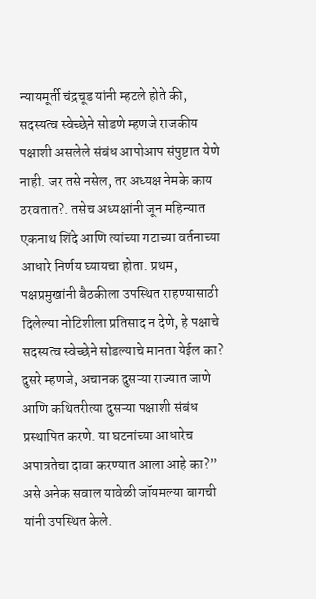न्यायमूर्ती चंद्रचूड यांनी म्हटले होते की, सदस्यत्व स्वेच्छेने सोडणे म्हणजे राजकीय पक्षाशी असलेले संबंध आपोआप संपुष्टात येणे नाही. जर तसे नसेल, तर अध्यक्ष नेमके काय ठरवतात?. तसेच अध्यक्षांनी जून महिन्यात एकनाथ शिंदे आणि त्यांच्या गटाच्या वर्तनाच्या आधारे निर्णय घ्यायचा होता. प्रथम, पक्षप्रमुखांनी बैठकीला उपस्थित राहण्यासाठी दिलेल्या नोटिशीला प्रतिसाद न देणे, हे पक्षाचे सदस्यत्व स्वेच्छेने सोडल्याचे मानता येईल का? दुसरे म्हणजे, अचानक दुसऱ्या राज्यात जाणे आणि कथितरीत्या दुसऱ्या पक्षाशी संबंध प्रस्थापित करणे. या घटनांच्या आधारेच अपात्रतेचा दावा करण्यात आला आहे का?” असे अनेक सवाल यावेळी जॉयमल्या बागची यांनी उपस्थित केले.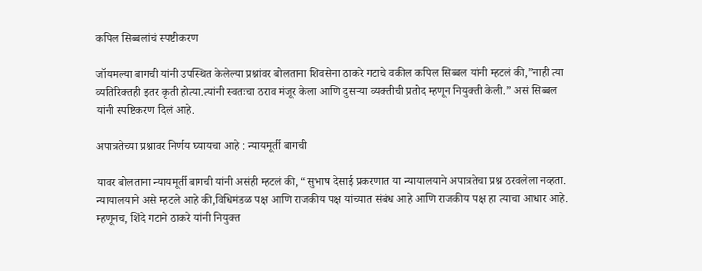कपिल सिब्बलांचं स्पष्टीकरण

जॉयमल्या बागची यांनी उपस्थित केलेल्या प्रश्नांवर बोलताना शिवसेना ठाकरे गटाचे वकील कपिल सिब्बल यांनी म्हटलं की,”नाही त्या व्यतिरिक्तही इतर कृती होत्या.त्यांनी स्वतःचा ठराव मंजूर केला आणि दुसऱ्या व्यक्तीची प्रतोद म्हणून नियुक्ती केली.” असं सिब्बल यांनी स्पष्टिकरण दिलं आहे.

अपात्रतेच्या प्रश्नावर निर्णय घ्यायचा आहे : न्यायमूर्ती बागची

यावर बोलताना न्यायमूर्ती बागची यांनी असंही म्हटलं की, “सुभाष देसाई प्रकरणात या न्यायालयाने अपात्रतेचा प्रश्न ठरवलेला नव्हता. न्यायालयाने असे म्हटले आहे की,विधिमंडळ पक्ष आणि राजकीय पक्ष यांच्यात संबंध आहे आणि राजकीय पक्ष हा त्याचा आधार आहे. म्हणूनच, शिंदे गटाने ठाकरे यांनी नियुक्त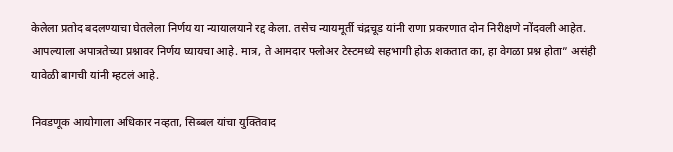केलेला प्रतोद बदलण्याचा घेतलेला निर्णय या न्यायालयाने रद्द केला. तसेच न्यायमूर्ती चंद्रचूड यांनी राणा प्रकरणात दोन निरीक्षणे नोंदवली आहेत. आपल्याला अपात्रतेच्या प्रश्नावर निर्णय घ्यायचा आहे. मात्र, ते आमदार फ्लोअर टेस्टमध्ये सहभागी होऊ शकतात का, हा वेगळा प्रश्न होता” असंही यावेळी बागची यांनी म्हटलं आहे.

निवडणूक आयोगाला अधिकार नव्हता, सिब्बल यांचा युक्तिवाद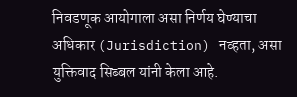निवडणूक आयोगाला असा निर्णय घेण्याचा अधिकार (Jurisdiction) नव्हता, असा युक्तिवाद सिब्बल यांनी केला आहे.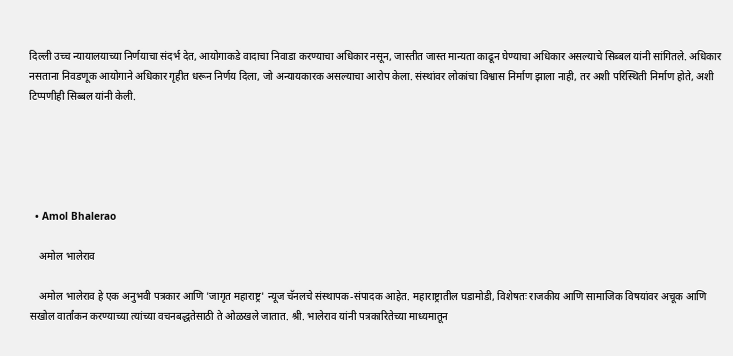दिल्ली उच्च न्यायालयाच्या निर्णयाचा संदर्भ देत, आयोगाकडे वादाचा निवाडा करण्याचा अधिकार नसून, जास्तीत जास्त मान्यता काढून घेण्याचा अधिकार असल्याचे सिब्बल यांनी सांगितले. अधिकार नसताना निवडणूक आयोगाने अधिकार गृहीत धरून निर्णय दिला, जो अन्यायकारक असल्याचा आरोप केला. संस्थांवर लोकांचा विश्वास निर्माण झाला नाही, तर अशी परिस्थिती निर्माण होते, अशी टिप्पणीही सिब्बल यांनी केली.





  • Amol Bhalerao

    अमोल भालेराव

    अमोल भालेराव हे एक अनुभवी पत्रकार आणि 'जागृत महाराष्ट्र' न्यूज चॅनलचे संस्थापक-संपादक आहेत. महाराष्ट्रातील घडामोडी, विशेषतः राजकीय आणि सामाजिक विषयांवर अचूक आणि सखोल वार्तांकन करण्याच्या त्यांच्या वचनबद्धतेसाठी ते ओळखले जातात. श्री. भालेराव यांनी पत्रकारितेच्या माध्यमातून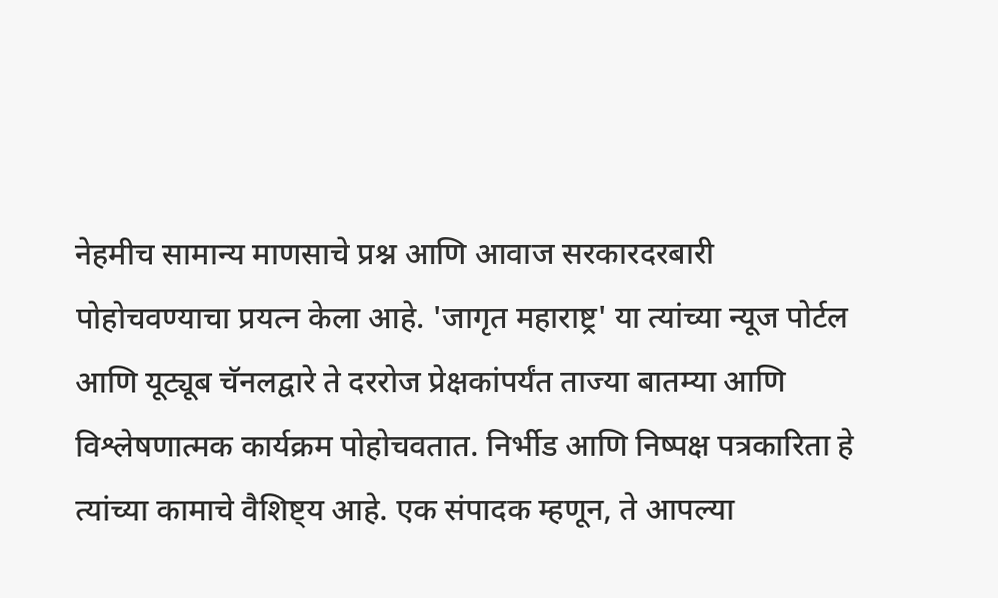नेहमीच सामान्य माणसाचे प्रश्न आणि आवाज सरकारदरबारी पोहोचवण्याचा प्रयत्न केला आहे. 'जागृत महाराष्ट्र' या त्यांच्या न्यूज पोर्टल आणि यूट्यूब चॅनलद्वारे ते दररोज प्रेक्षकांपर्यंत ताज्या बातम्या आणि विश्लेषणात्मक कार्यक्रम पोहोचवतात. निर्भीड आणि निष्पक्ष पत्रकारिता हे त्यांच्या कामाचे वैशिष्ट्य आहे. एक संपादक म्हणून, ते आपल्या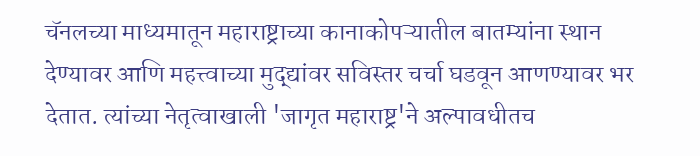चॅनलच्या माध्यमातून महाराष्ट्राच्या कानाकोपऱ्यातील बातम्यांना स्थान देण्यावर आणि महत्त्वाच्या मुद्द्यांवर सविस्तर चर्चा घडवून आणण्यावर भर देतात. त्यांच्या नेतृत्वाखाली 'जागृत महाराष्ट्र'ने अल्पावधीतच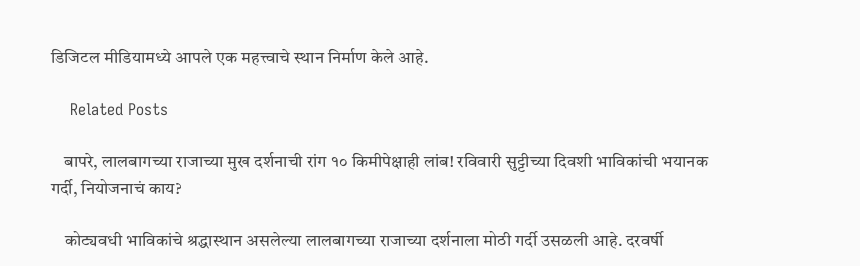डिजिटल मीडियामध्ये आपले एक महत्त्वाचे स्थान निर्माण केले आहे.

    Related Posts

    बापरे, लालबागच्या राजाच्या मुख दर्शनाची रांग १० किमीपेक्षाही लांब! रविवारी सुट्टीच्या दिवशी भाविकांची भयानक गर्दी, नियोजनाचं काय?

    कोट्यवधी भाविकांचे श्रद्धास्थान असलेल्या लालबागच्या राजाच्या दर्शनाला मोठी गर्दी उसळली आहे. दरवर्षी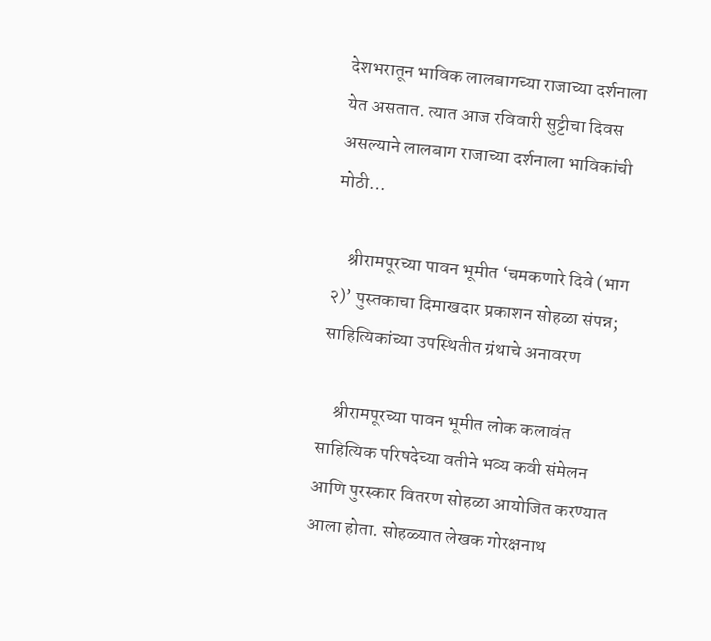देशभरातून भाविक लालबागच्या राजाच्या दर्शनाला येत असतात. त्यात आज रविवारी सुट्टीचा दिवस असल्याने लालबाग राजाच्या दर्शनाला भाविकांची मोठी…

    श्रीरामपूरच्या पावन भूमीत ‘चमकणारे दिवे (भाग २)’ पुस्तकाचा दिमाखदार प्रकाशन सोहळा संपन्न; साहित्यिकांच्या उपस्थितीत ग्रंथाचे अनावरण

    श्रीरामपूरच्या पावन भूमीत लोक कलावंत साहित्यिक परिषदेच्या वतीने भव्य कवी संमेलन आणि पुरस्कार वितरण सोहळा आयोजित करण्यात आला होता. सोहळ्यात लेखक गोरक्षनाथ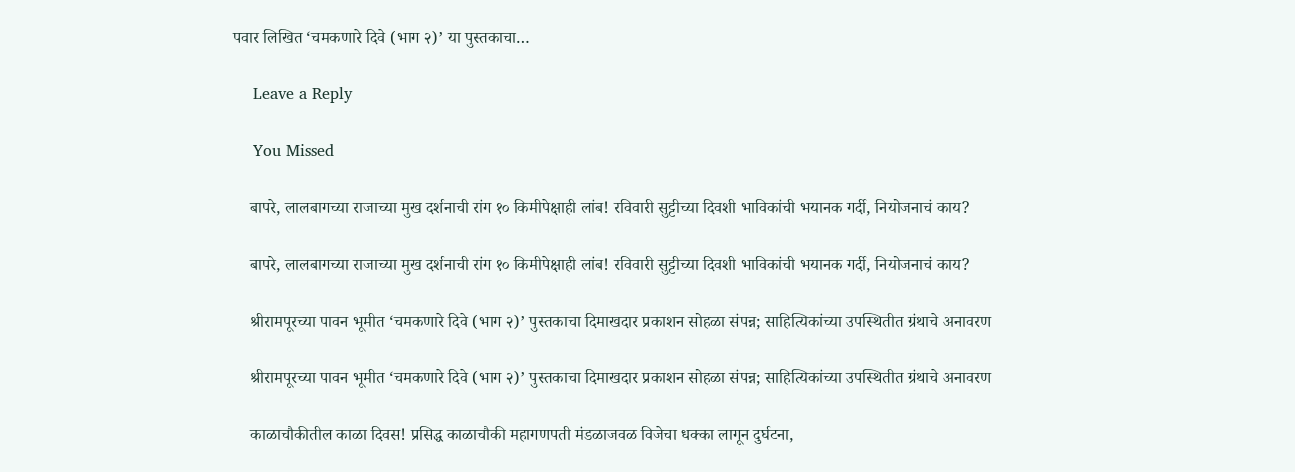पवार लिखित ‘चमकणारे दिवे (भाग २)’ या पुस्तकाचा…

    Leave a Reply

    You Missed

    बापरे, लालबागच्या राजाच्या मुख दर्शनाची रांग १० किमीपेक्षाही लांब! रविवारी सुट्टीच्या दिवशी भाविकांची भयानक गर्दी, नियोजनाचं काय?

    बापरे, लालबागच्या राजाच्या मुख दर्शनाची रांग १० किमीपेक्षाही लांब! रविवारी सुट्टीच्या दिवशी भाविकांची भयानक गर्दी, नियोजनाचं काय?

    श्रीरामपूरच्या पावन भूमीत ‘चमकणारे दिवे (भाग २)’ पुस्तकाचा दिमाखदार प्रकाशन सोहळा संपन्न; साहित्यिकांच्या उपस्थितीत ग्रंथाचे अनावरण

    श्रीरामपूरच्या पावन भूमीत ‘चमकणारे दिवे (भाग २)’ पुस्तकाचा दिमाखदार प्रकाशन सोहळा संपन्न; साहित्यिकांच्या उपस्थितीत ग्रंथाचे अनावरण

    काळाचौकीतील काळा दिवस! प्रसिद्ध काळाचौकी महागणपती मंडळाजवळ विजेचा धक्का लागून दुर्घटना,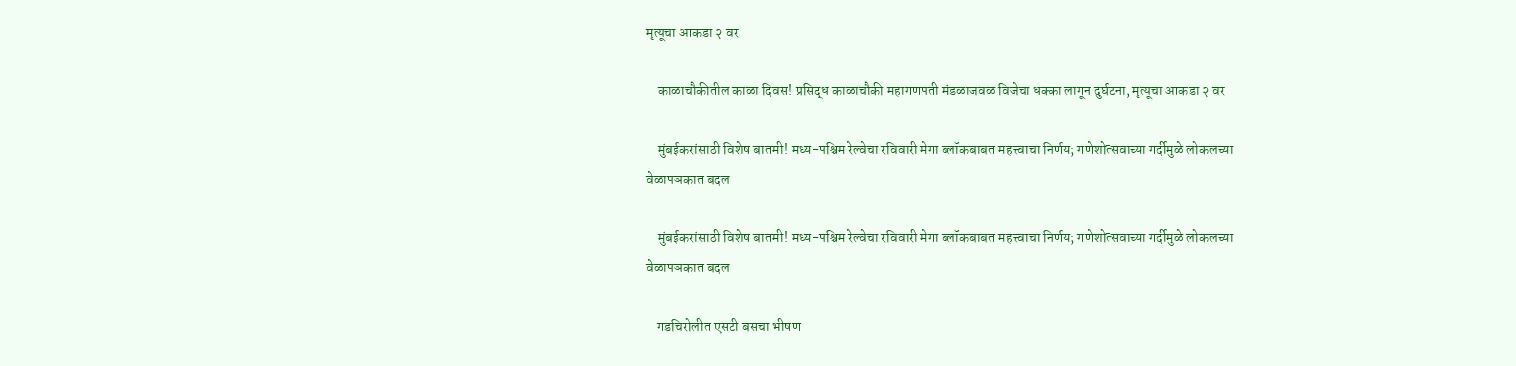मृत्यूचा आकडा २ वर

    काळाचौकीतील काळा दिवस! प्रसिद्ध काळाचौकी महागणपती मंडळाजवळ विजेचा धक्का लागून दुर्घटना, मृत्यूचा आकडा २ वर

    मुंबईकरांसाठी विशेष बातमी! मध्य-पश्चिम रेल्वेचा रविवारी मेगा ब्लॉकबाबत महत्त्वाचा निर्णय; गणेशोत्सवाच्या गर्दीमुळे लोकलच्या वेळापञकात बदल

    मुंबईकरांसाठी विशेष बातमी! मध्य-पश्चिम रेल्वेचा रविवारी मेगा ब्लॉकबाबत महत्त्वाचा निर्णय; गणेशोत्सवाच्या गर्दीमुळे लोकलच्या वेळापञकात बदल

    गडचिरोलीत एसटी बसचा भीषण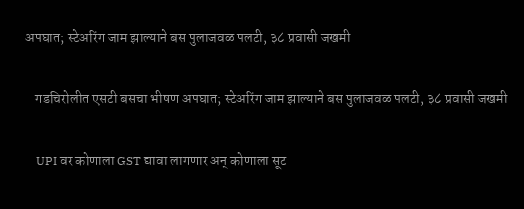अपघात; स्टेअरिंग जाम झाल्याने बस पुलाजवळ पलटी, ३८ प्रवासी जखमी

    गडचिरोलीत एसटी बसचा भीषण अपघात; स्टेअरिंग जाम झाल्याने बस पुलाजवळ पलटी, ३८ प्रवासी जखमी

    UPI वर कोणाला GST द्यावा लागणार अन् कोणाला सूट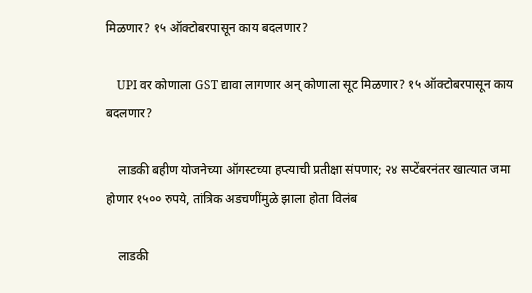मिळणार? १५ ऑक्टोबरपासून काय बदलणार?

    UPI वर कोणाला GST द्यावा लागणार अन् कोणाला सूट मिळणार? १५ ऑक्टोबरपासून काय बदलणार?

    लाडकी बहीण योजनेच्या ऑगस्टच्या हप्त्याची प्रतीक्षा संपणार; २४ सप्टेंबरनंतर खात्यात जमा होणार १५०० रुपये, तांत्रिक अडचणींमुळे झाला होता विलंब

    लाडकी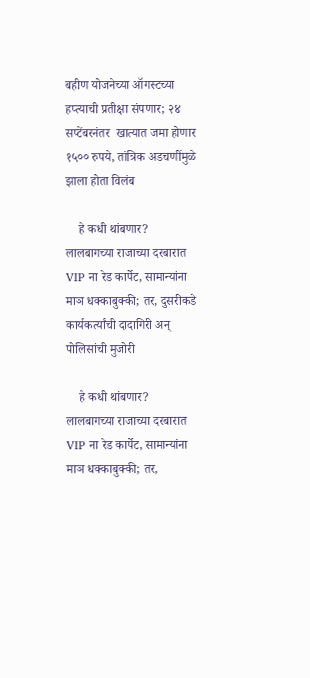बहीण योजनेच्या ऑगस्टच्या हप्त्याची प्रतीक्षा संपणार; २४ सप्टेंबरनंतर  खात्यात जमा होणार १५०० रुपये, तांत्रिक अडचणींमुळे झाला होता विलंब

    हे कधी थांबणार? लालबागच्या राजाच्या दरबारात VIP ना रेड कार्पेट, सामान्यांना माञ धक्काबुक्की; तर, दुसरीकडे कार्यकर्त्यांची दादागिरी अन् पोलिसांची मुजोरी

    हे कधी थांबणार? लालबागच्या राजाच्या दरबारात VIP ना रेड कार्पेट, सामान्यांना माञ धक्काबुक्की; तर,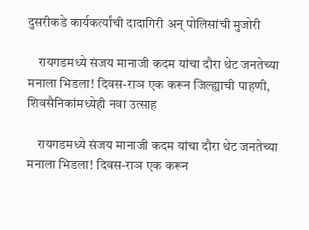दुसरीकडे कार्यकर्त्यांची दादागिरी अन् पोलिसांची मुजोरी

    रायगडमध्ये संजय मानाजी कदम यांचा दौरा थेट जनतेच्या मनाला भिडला! दिवस-राञ एक करून जिल्ह्याची पाहणी, शिवसैनिकांमध्येही नवा उत्साह

    रायगडमध्ये संजय मानाजी कदम यांचा दौरा थेट जनतेच्या मनाला भिडला! दिवस-राञ एक करून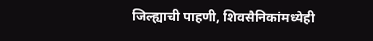जिल्ह्याची पाहणी, शिवसैनिकांमध्येही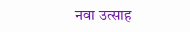नवा उत्साह